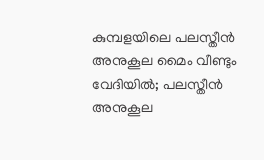കുമ്പളയിലെ പലസ്തീന്‍ അനുകൂല മൈം വീണ്ടും വേദിയില്‍; പലസ്തീന്‍ അനുകൂല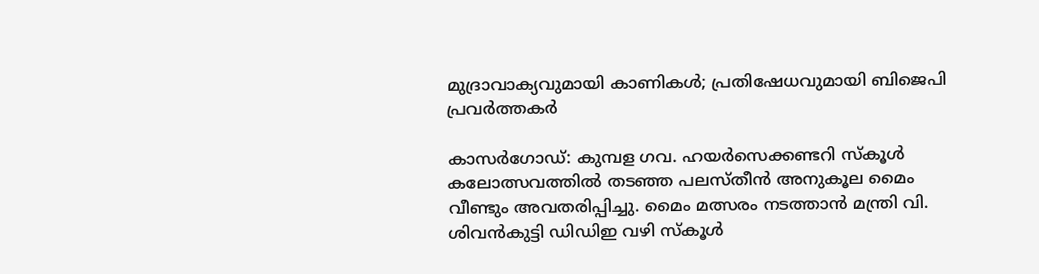മുദ്രാവാക്യവുമായി കാണികള്‍; പ്രതിഷേധവുമായി ബിജെപി പ്രവര്‍ത്തകര്‍

കാസര്‍ഗോഡ്: കുമ്പള ഗവ. ഹയര്‍സെക്കണ്ടറി സ്‌കൂള്‍ കലോത്സവത്തില്‍ തടഞ്ഞ പലസ്തീന്‍ അനുകൂല മൈം വീണ്ടും അവതരിപ്പിച്ചു. മൈം മത്സരം നടത്താന്‍ മന്ത്രി വി. ശിവന്‍കുട്ടി ഡിഡിഇ വഴി സ്‌കൂള്‍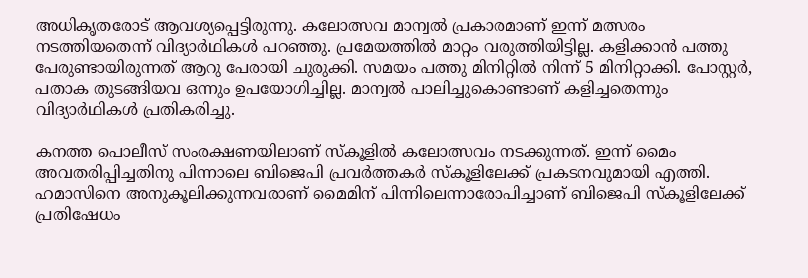അധികൃതരോട് ആവശ്യപ്പെട്ടിരുന്നു. കലോത്സവ മാന്വല്‍ പ്രകാരമാണ് ഇന്ന് മത്സരം നടത്തിയതെന്ന് വിദ്യാര്‍ഥികള്‍ പറഞ്ഞു. പ്രമേയത്തില്‍ മാറ്റം വരുത്തിയിട്ടില്ല. കളിക്കാന്‍ പത്തു പേരുണ്ടായിരുന്നത് ആറു പേരായി ചുരുക്കി. സമയം പത്തു മിനിറ്റില്‍ നിന്ന് 5 മിനിറ്റാക്കി. പോസ്റ്റര്‍, പതാക തുടങ്ങിയവ ഒന്നും ഉപയോഗിച്ചില്ല. മാന്വല്‍ പാലിച്ചുകൊണ്ടാണ് കളിച്ചതെന്നും വിദ്യാര്‍ഥികള്‍ പ്രതികരിച്ചു.

കനത്ത പൊലീസ് സംരക്ഷണയിലാണ് സ്‌കൂളില്‍ കലോത്സവം നടക്കുന്നത്. ഇന്ന് മൈം അവതരിപ്പിച്ചതിനു പിന്നാലെ ബിജെപി പ്രവര്‍ത്തകര്‍ സ്‌കൂളിലേക്ക് പ്രകടനവുമായി എത്തി. ഹമാസിനെ അനുകൂലിക്കുന്നവരാണ് മൈമിന് പിന്നിലെന്നാരോപിച്ചാണ് ബിജെപി സ്‌കൂളിലേക്ക് പ്രതിഷേധം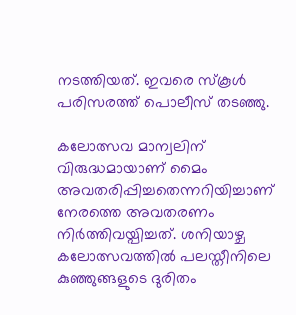നടത്തിയത്. ഇവരെ സ്‌കൂള്‍ പരിസരത്ത് പൊലീസ് തടഞ്ഞു.

കലോത്സവ മാന്വലിന് വിരുദ്ധമായാണ് മൈം അവതരിപ്പിച്ചതെന്നറിയിച്ചാണ് നേരത്തെ അവതരണം നിര്‍ത്തിവയ്പിച്ചത്. ശനിയാഴ്ച കലോത്സവത്തില്‍ പലസ്തീനിലെ കുഞ്ഞുങ്ങളുടെ ദുരിതം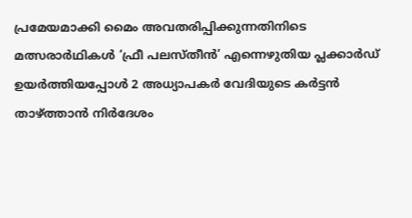പ്രമേയമാക്കി മൈം അവതരിപ്പിക്കുന്നതിനിടെ മത്സരാര്‍ഥികള്‍ ‘ഫ്രീ പലസ്തീന്‍’ എന്നെഴുതിയ പ്ലക്കാര്‍ഡ് ഉയര്‍ത്തിയപ്പോള്‍ 2 അധ്യാപകര്‍ വേദിയുടെ കര്‍ട്ടന്‍ താഴ്ത്താന്‍ നിര്‍ദേശം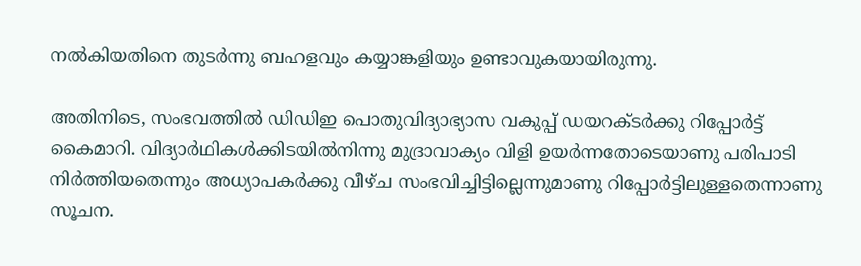നല്‍കിയതിനെ തുടര്‍ന്നു ബഹളവും കയ്യാങ്കളിയും ഉണ്ടാവുകയായിരുന്നു.

അതിനിടെ, സംഭവത്തില്‍ ഡിഡിഇ പൊതുവിദ്യാഭ്യാസ വകുപ്പ് ഡയറക്ടര്‍ക്കു റിപ്പോര്‍ട്ട് കൈമാറി. വിദ്യാര്‍ഥികള്‍ക്കിടയില്‍നിന്നു മുദ്രാവാക്യം വിളി ഉയര്‍ന്നതോടെയാണു പരിപാടി നിര്‍ത്തിയതെന്നും അധ്യാപകര്‍ക്കു വീഴ്ച സംഭവിച്ചിട്ടില്ലെന്നുമാണു റിപ്പോര്‍ട്ടിലുള്ളതെന്നാണു സൂചന.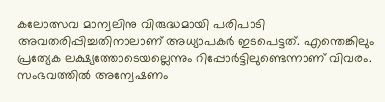കലോത്സവ മാന്വലിനു വിരുദ്ധമായി പരിപാടി അവതരിപ്പിച്ചതിനാലാണ് അധ്യാപകര്‍ ഇടപെട്ടത്. എന്തെങ്കിലും പ്രത്യേക ലക്ഷ്യത്തോടെയല്ലെന്നും റിപ്പോര്‍ട്ടിലുണ്ടെന്നാണ് വിവരം. സംഭവത്തില്‍ അന്വേഷണം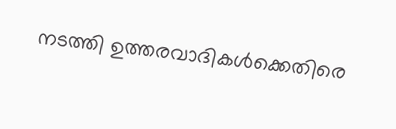നടത്തി ഉത്തരവാദികള്‍ക്കെതിരെ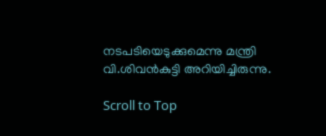നടപടിയെടുക്കുമെന്നു മന്ത്രി വി.ശിവന്‍കുട്ടി അറിയിച്ചിരുന്നു.

Scroll to Top